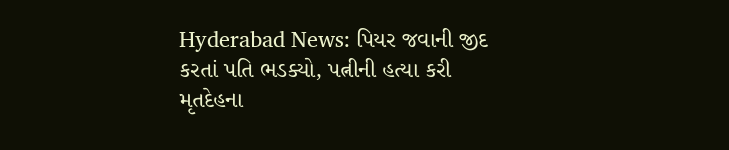Hyderabad News: પિયર જવાની જીદ કરતાં પતિ ભડક્યો, પત્નીની હત્યા કરી મૃતદેહના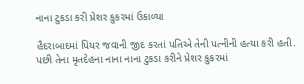નાના ટુકડા કરી પ્રેશર કુકરમાં ઉકાળ્યા

હૈદરાબાદમાં પિયર જવાની જીદ કરતાં પતિએ તેની પત્નીની હત્યા કરી હતી. પછી તેના મૃતદેહના નાના નાના ટુકડા કરીને પ્રેશર કુકરમાં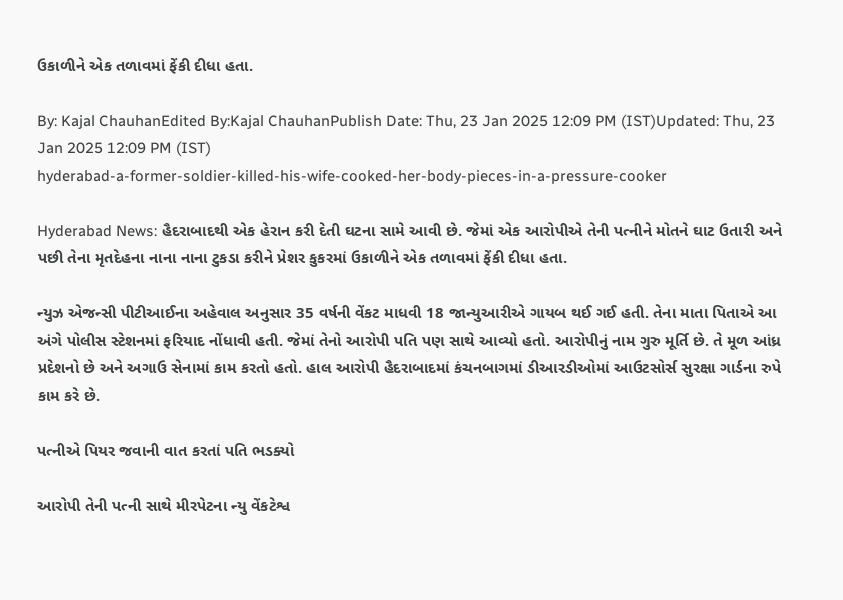ઉકાળીને એક તળાવમાં ફેંકી દીધા હતા.

By: Kajal ChauhanEdited By:Kajal ChauhanPublish Date: Thu, 23 Jan 2025 12:09 PM (IST)Updated: Thu, 23 Jan 2025 12:09 PM (IST)
hyderabad-a-former-soldier-killed-his-wife-cooked-her-body-pieces-in-a-pressure-cooker

Hyderabad News: હૈદરાબાદથી એક હેરાન કરી દેતી ઘટના સામે આવી છે. જેમાં એક આરોપીએ તેની પત્નીને મોતને ઘાટ ઉતારી અને પછી તેના મૃતદેહના નાના નાના ટુકડા કરીને પ્રેશર કુકરમાં ઉકાળીને એક તળાવમાં ફેંકી દીધા હતા.

ન્યુઝ એજન્સી પીટીઆઈના અહેવાલ અનુસાર 35 વર્ષની વેંકટ માધવી 18 જાન્યુઆરીએ ગાયબ થઈ ગઈ હતી. તેના માતા પિતાએ આ અંગે પોલીસ સ્ટેશનમાં ફરિયાદ નોંધાવી હતી. જેમાં તેનો આરોપી પતિ પણ સાથે આવ્યો હતો. આરોપીનું નામ ગુરુ મૂર્તિ છે. તે મૂળ આંધ્ર પ્રદેશનો છે અને અગાઉ સેનામાં કામ કરતો હતો. હાલ આરોપી હૈદરાબાદમાં કંચનબાગમાં ડીઆરડીઓમાં આઉટસોર્સ સુરક્ષા ગાર્ડના રુપે કામ કરે છે.

પત્નીએ પિયર જવાની વાત કરતાં પતિ ભડક્યો

આરોપી તેની પત્ની સાથે મીરપેટના ન્યુ વેંકટેશ્વ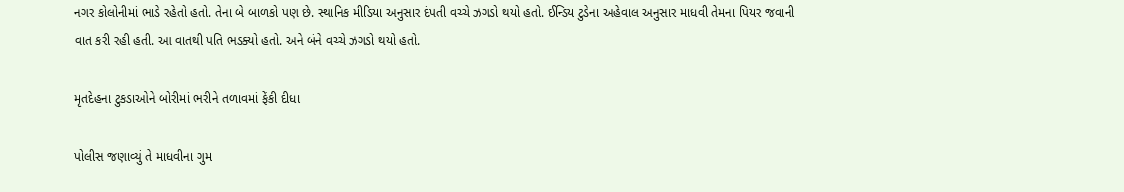નગર કોલોનીમાં ભાડે રહેતો હતો. તેના બે બાળકો પણ છે. સ્થાનિક મીડિયા અનુસાર દંપતી વચ્ચે ઝગડો થયો હતો. ઈન્ડિય ટુડેના અહેવાલ અનુસાર માધવી તેમના પિયર જવાની વાત કરી રહી હતી. આ વાતથી પતિ ભડક્યો હતો. અને બંને વચ્ચે ઝગડો થયો હતો.

મૃતદેહના ટુકડાઓને બોરીમાં ભરીને તળાવમાં ફેંકી દીધા

પોલીસ જણાવ્યું તે માધવીના ગુમ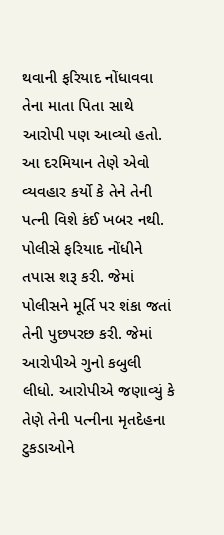થવાની ફરિયાદ નોંધાવવા તેના માતા પિતા સાથે આરોપી પણ આવ્યો હતો. આ દરમિયાન તેણે એવો વ્યવહાર કર્યો કે તેને તેની પત્ની વિશે કંઈ ખબર નથી. પોલીસે ફરિયાદ નોંધીને તપાસ શરૂ કરી. જેમાં પોલીસને મૂર્તિ પર શંકા જતાં તેની પુછપરછ કરી. જેમાં આરોપીએ ગુનો કબુલી લીધો. આરોપીએ જણાવ્યું કે તેણે તેની પત્નીના મૃતદેહના ટુકડાઓને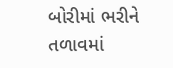બોરીમાં ભરીને તળાવમાં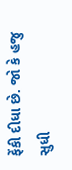ફેંકી દીધા છે. જો કે હજુ સુધી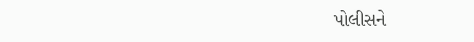પોલીસને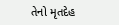તેનો મૃતદેહ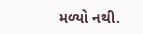મળ્યો નથી.